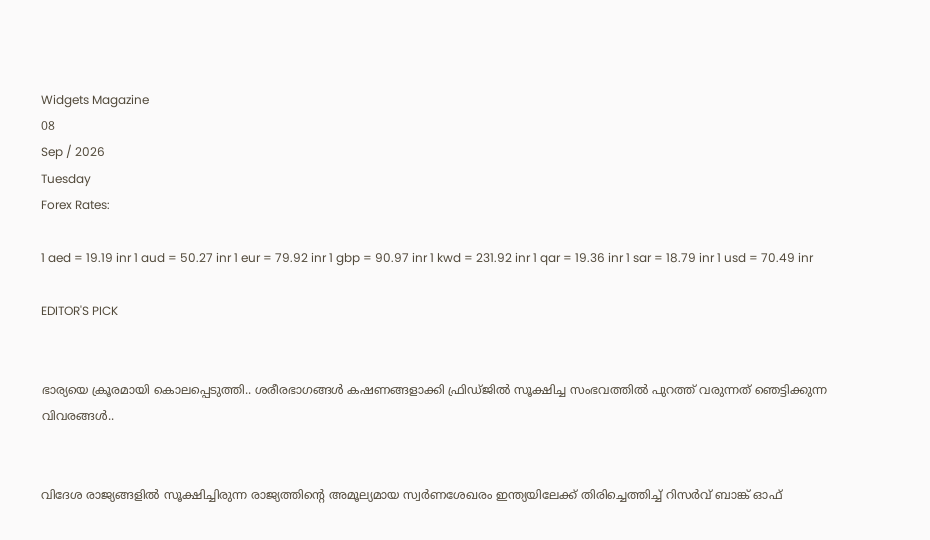Widgets Magazine
08
Sep / 2026
Tuesday
Forex Rates:

1 aed = 19.19 inr 1 aud = 50.27 inr 1 eur = 79.92 inr 1 gbp = 90.97 inr 1 kwd = 231.92 inr 1 qar = 19.36 inr 1 sar = 18.79 inr 1 usd = 70.49 inr

EDITOR'S PICK


ഭാര്യയെ ക്രൂരമായി കൊലപ്പെടുത്തി.. ശരീരഭാഗങ്ങൾ കഷണങ്ങളാക്കി ഫ്രിഡ്ജിൽ സൂക്ഷിച്ച സംഭവത്തിൽ പുറത്ത് വരുന്നത് ഞെട്ടിക്കുന്ന വിവരങ്ങൾ..


വിദേശ രാജ്യങ്ങളിൽ സൂക്ഷിച്ചിരുന്ന രാജ്യത്തിന്റെ അമൂല്യമായ സ്വർണശേഖരം ഇന്ത്യയിലേക്ക് തിരിച്ചെത്തിച്ച് റിസർവ് ബാങ്ക് ഓഫ്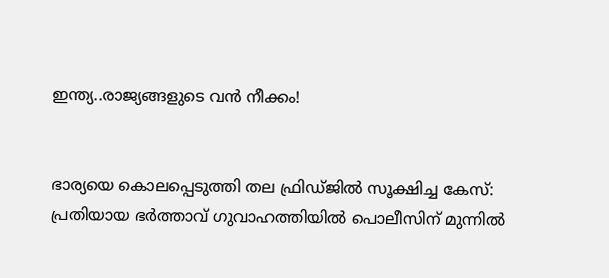ഇന്ത്യ..രാജ്യങ്ങളുടെ വൻ നീക്കം!


ഭാര്യയെ കൊലപ്പെടുത്തി തല ഫ്രിഡ്ജിൽ സൂക്ഷിച്ച കേസ്: പ്രതിയായ ഭർത്താവ് ഗുവാഹത്തിയിൽ പൊലീസിന് മുന്നിൽ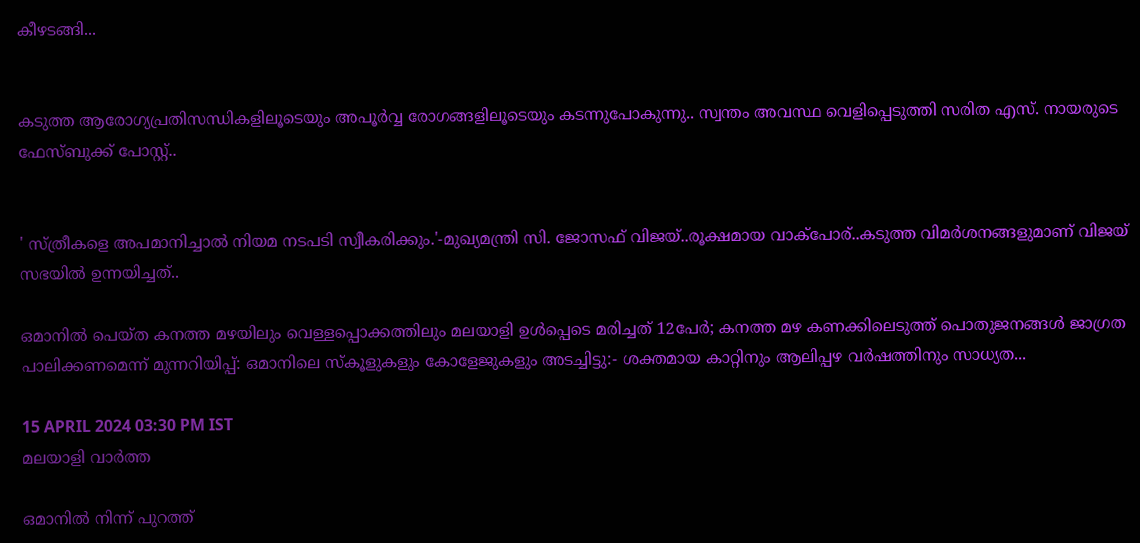കീഴടങ്ങി...


കടുത്ത ആരോഗ്യപ്രതിസന്ധികളിലൂടെയും അപൂര്‍വ്വ രോഗങ്ങളിലൂടെയും കടന്നുപോകുന്നു.. സ്വന്തം അവസ്ഥ വെളിപ്പെടുത്തി സരിത എസ്. നായരുടെ ഫേസ്ബുക്ക് പോസ്റ്റ്..


' സ്ത്രീകളെ അപമാനിച്ചാൽ നിയമ നടപടി സ്വീകരിക്കും.'-മുഖ്യമന്ത്രി സി. ജോസഫ് വിജയ്..രൂക്ഷമായ വാക്പോര്..കടുത്ത വിമര്‍ശനങ്ങളുമാണ് വിജയ് സഭയില്‍ ഉന്നയിച്ചത്..

ഒമാനിൽ പെയ്ത കനത്ത മഴയിലും വെള്ളപ്പൊക്കത്തിലും മലയാളി ഉൾപ്പെടെ മരിച്ചത് 12പേർ; കനത്ത മഴ കണക്കിലെടുത്ത് പൊതുജനങ്ങൾ ജാഗ്രത പാലിക്കണമെന്ന് മുന്നറിയിപ്പ്: ഒമാനിലെ സ്‌കൂളുകളും കോളേജുകളും അടച്ചിട്ടു:- ശക്തമായ കാറ്റിനും ആലിപ്പഴ വ‍ർഷത്തിനും സാധ്യത...

15 APRIL 2024 03:30 PM IST
മലയാളി വാര്‍ത്ത

ഒമാനിൽ നിന്ന് പുറത്ത്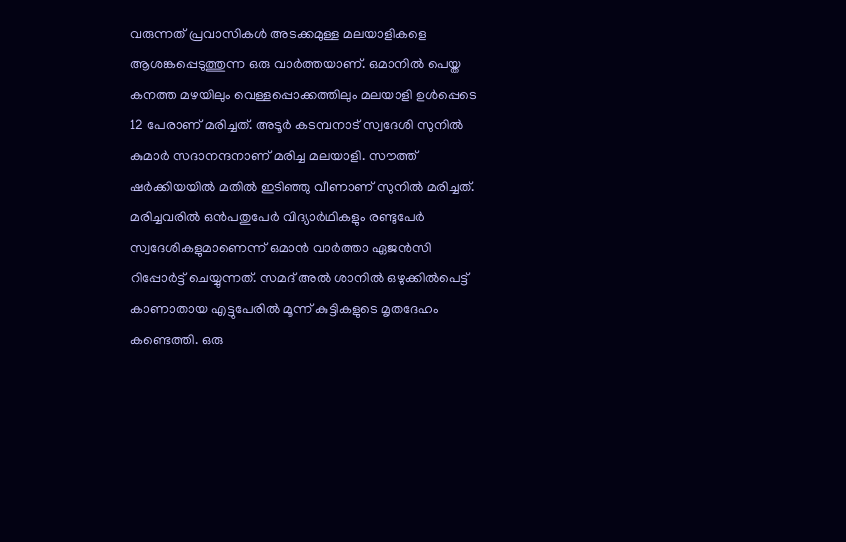വരുന്നത് പ്രവാസികൾ അടക്കമുള്ള മലയാളികളെ ആശങ്കപ്പെടുത്തുന്ന ഒരു വാർത്തയാണ്. ഒമാനിൽ പെയ്ത കനത്ത മഴയിലും വെള്ളപ്പൊക്കത്തിലും മലയാളി ഉൾപ്പെടെ 12 പേരാണ് മരിച്ചത്. അടൂര്‍ കടമ്പനാട് സ്വദേശി സുനിൽ കുമാർ സദാനന്ദനാണ് മരിച്ച മലയാളി. സൗത്ത് ഷർക്കിയയിൽ മതിൽ ഇടിഞ്ഞു വീണാണ് സുനിൽ മരിച്ചത്. മരിച്ചവരിൽ ഒൻപതുപേ‍ർ വിദ്യാർഥികളും രണ്ടുപേർ സ്വദേശികളുമാണെന്ന് ഒമാൻ വാർത്താ ഏജൻസി റിപ്പോർട്ട് ചെയ്യുന്നത്. സമദ് അല്‍ ശാനിൽ ഒഴുക്കില്‍പെട്ട് കാണാതായ എട്ടുപേരിൽ മൂന്ന് കുട്ടികളുടെ മൃതദേഹം കണ്ടെത്തി. ഒരു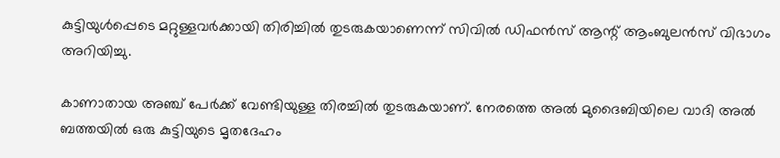കുട്ടിയുൾപ്പെടെ മറ്റുള്ളവർക്കായി തിരിച്ചിൽ തുടരുകയാണെന്ന് സിവില്‍ ഡിഫന്‍സ് ആന്റ് ആംബുലന്‍സ് വിഭാഗം അറിയിച്ചു.

കാണാതായ അഞ്ച് പേര്‍ക്ക് വേണ്ടിയുള്ള തിരച്ചില്‍ തുടരുകയാണ്. നേരത്തെ അല്‍ മുദൈബിയിലെ വാദി അല്‍ ബത്തയില്‍ ഒരു കുട്ടിയുടെ മൃതദേഹം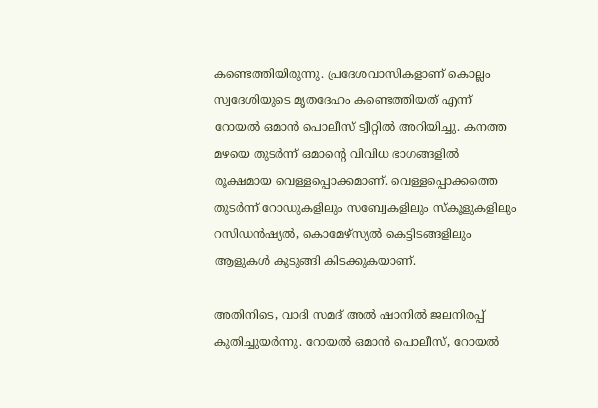കണ്ടെത്തിയിരുന്നു. പ്രദേശവാസികളാണ് കൊല്ലം സ്വദേശിയുടെ മൃതദേഹം കണ്ടെത്തിയത് എന്ന് റോയല്‍ ഒമാന്‍ പൊലീസ് ട്വീറ്റില്‍ അറിയിച്ചു. കനത്ത മഴയെ തുടര്‍ന്ന് ഒമാന്റെ വിവിധ ഭാഗങ്ങളില്‍ രൂക്ഷമായ വെള്ളപ്പൊക്കമാണ്. വെള്ളപ്പൊക്കത്തെ തുടര്‍ന്ന് റോഡുകളിലും സബ്വേകളിലും സ്‌കൂളുകളിലും റസിഡന്‍ഷ്യല്‍, കൊമേഴ്സ്യല്‍ കെട്ടിടങ്ങളിലും ആളുകള്‍ കുടുങ്ങി കിടക്കുകയാണ്.

അതിനിടെ, വാദി സമദ് അല്‍ ഷാനില്‍ ജലനിരപ്പ് കുതിച്ചുയര്‍ന്നു. റോയല്‍ ഒമാന്‍ പൊലീസ്, റോയല്‍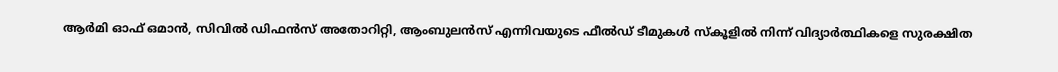ആര്‍മി ഓഫ് ഒമാന്‍, സിവില്‍ ഡിഫന്‍സ് അതോറിറ്റി, ആംബുലന്‍സ് എന്നിവയുടെ ഫീല്‍ഡ് ടീമുകള്‍ സ്‌കൂളില്‍ നിന്ന് വിദ്യാര്‍ത്ഥികളെ സുരക്ഷിത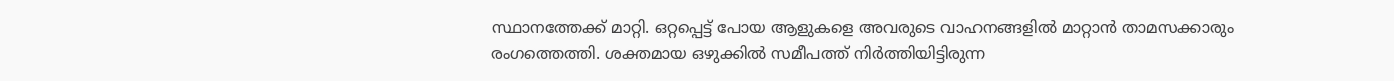സ്ഥാനത്തേക്ക് മാറ്റി. ഒറ്റപ്പെട്ട് പോയ ആളുകളെ അവരുടെ വാഹനങ്ങളില്‍ മാറ്റാന്‍ താമസക്കാരും രംഗത്തെത്തി. ശക്തമായ ഒഴുക്കില്‍ സമീപത്ത് നിര്‍ത്തിയിട്ടിരുന്ന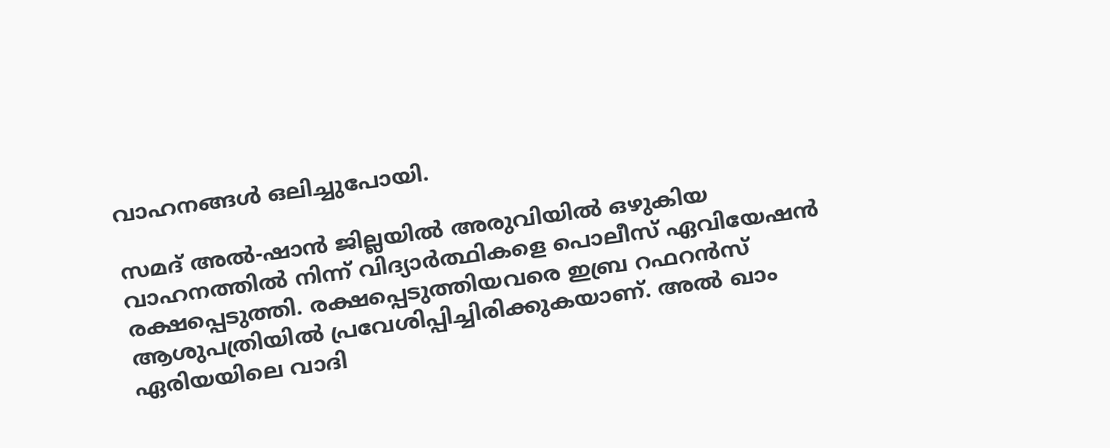വാഹനങ്ങള്‍ ഒലിച്ചുപോയി.

സമദ് അല്‍-ഷാന്‍ ജില്ലയില്‍ അരുവിയില്‍ ഒഴുകിയ വാഹനത്തില്‍ നിന്ന് വിദ്യാര്‍ത്ഥികളെ പൊലീസ് ഏവിയേഷന്‍ രക്ഷപ്പെടുത്തി. രക്ഷപ്പെടുത്തിയവരെ ഇബ്ര റഫറന്‍സ് ആശുപത്രിയില്‍ പ്രവേശിപ്പിച്ചിരിക്കുകയാണ്. അല്‍ ഖാം ഏരിയയിലെ വാദി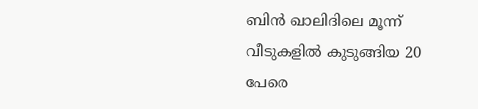ബിന്‍ ഖാലിദിലെ മൂന്ന് വീടുകളില്‍ കുടുങ്ങിയ 20 പേരെ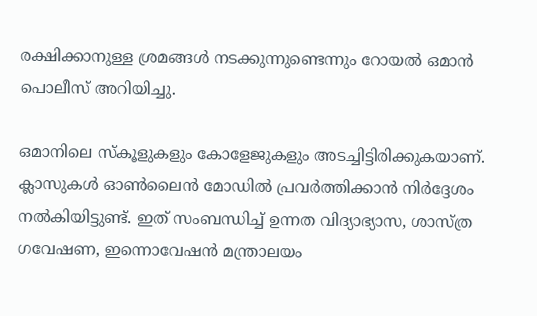രക്ഷിക്കാനുള്ള ശ്രമങ്ങള്‍ നടക്കുന്നുണ്ടെന്നും റോയല്‍ ഒമാന്‍ പൊലീസ് അറിയിച്ചു.

ഒമാനിലെ സ്‌കൂളുകളും കോളേജുകളും അടച്ചിട്ടിരിക്കുകയാണ്. ക്ലാസുകള്‍ ഓണ്‍ലൈന്‍ മോഡില്‍ പ്രവര്‍ത്തിക്കാന്‍ നിര്‍ദ്ദേശം നല്‍കിയിട്ടുണ്ട്. ഇത് സംബന്ധിച്ച് ഉന്നത വിദ്യാഭ്യാസ, ശാസ്ത്ര ഗവേഷണ, ഇന്നൊവേഷന്‍ മന്ത്രാലയം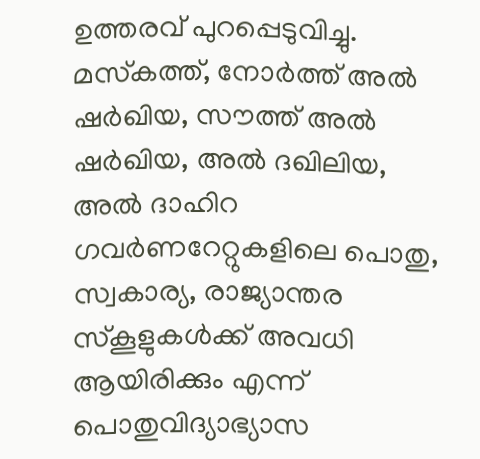ഉത്തരവ് പുറപ്പെടുവിച്ചു. മസ്‌കത്ത്, നോര്‍ത്ത് അല്‍ ഷര്‍ഖിയ, സൗത്ത് അല്‍ ഷര്‍ഖിയ, അല്‍ ദഖിലിയ, അല്‍ ദാഹിറ ഗവര്‍ണറേറ്റുകളിലെ പൊതു, സ്വകാര്യ, രാജ്യാന്തര സ്‌കൂളുകള്‍ക്ക് അവധി ആയിരിക്കും എന്ന് പൊതുവിദ്യാഭ്യാസ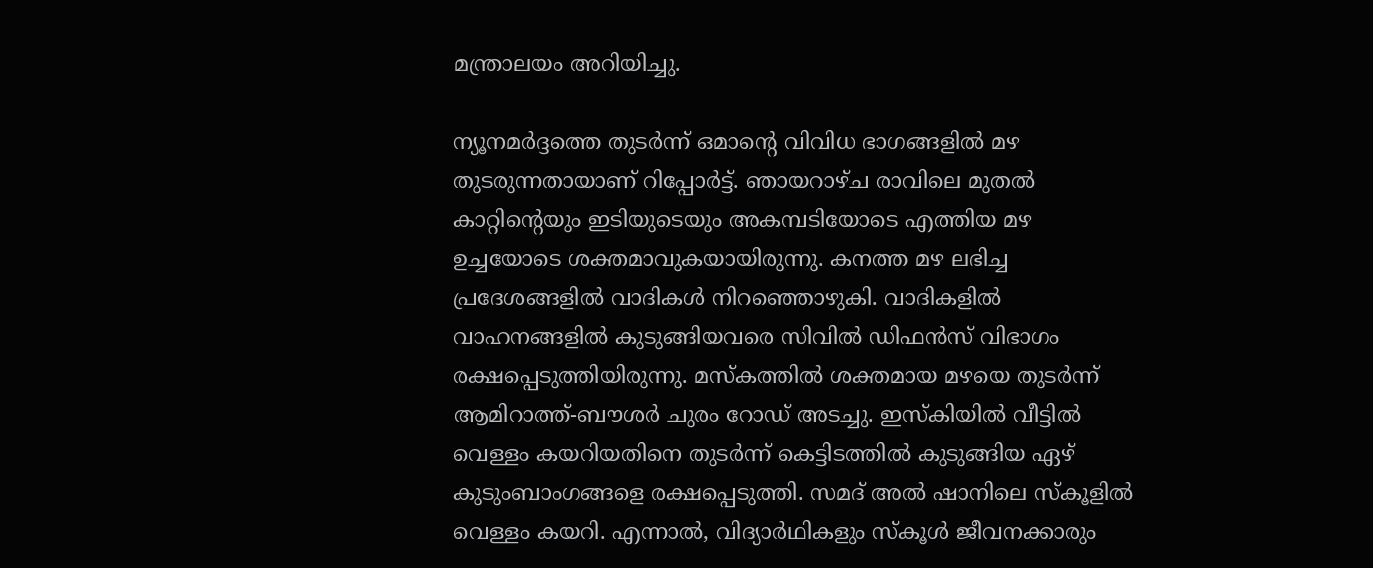മന്ത്രാലയം അറിയിച്ചു.

ന്യൂനമര്‍ദ്ദത്തെ തുടര്‍ന്ന് ഒമാന്‍റെ വിവിധ ഭാഗങ്ങളിൽ മഴ തുടരുന്നതായാണ് റിപ്പോർട്ട്. ഞായറാഴ്ച രാവിലെ മുതൽ കാറ്റിന്‍റെയും ഇടിയുടെയും അകമ്പടിയോടെ എത്തിയ മഴ ഉച്ചയോടെ ശക്തമാവുകയായിരുന്നു. കനത്ത മഴ ലഭിച്ച പ്രദേശങ്ങളിൽ വാദികൾ നിറഞ്ഞൊഴുകി. വാദികളിൽ വാഹനങ്ങളിൽ കുടുങ്ങിയവരെ സിവില്‍ ഡിഫന്‍സ് വിഭാഗം രക്ഷപ്പെടുത്തിയിരുന്നു. മസ്കത്തിൽ ശക്തമായ മഴയെ തുടർന്ന് ആമിറാത്ത്-ബൗശർ ചുരം റോഡ് അടച്ചു. ഇസ്കിയിൽ വീട്ടിൽ വെള്ളം കയറിയതിനെ തുടർന്ന് കെട്ടിടത്തിൽ കുടുങ്ങിയ ഏഴ് കുടുംബാംഗങ്ങളെ രക്ഷപ്പെടുത്തി. സമദ് അൽ ഷാനിലെ സ്കൂളിൽ വെള്ളം കയറി. എന്നാൽ, വിദ്യാർഥികളും സ്കൂൾ ജീവനക്കാരും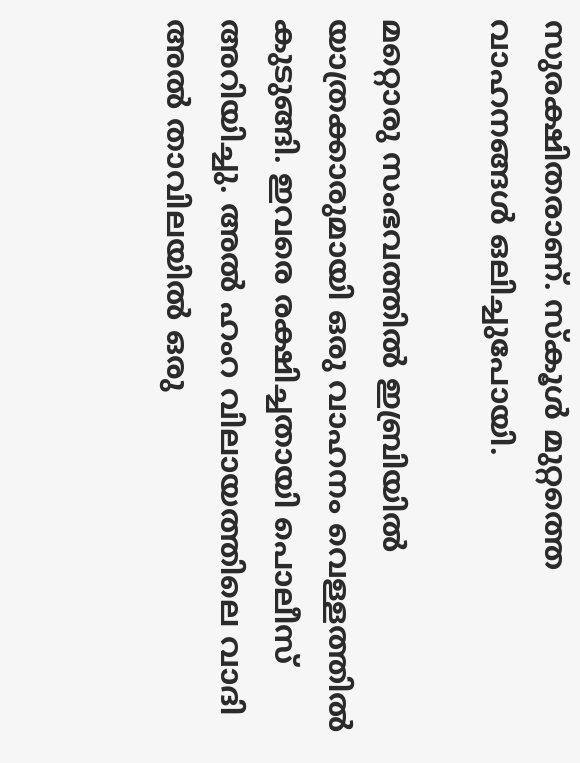സുരക്ഷിതരാണ്. സ്കൂൾ മുറ്റത്തെ വാഹനങ്ങൾ ഒലിച്ചുപോയി.

മറ്റൊരു സംഭവത്തിൽ ഇബ്രിയിൽ യാത്രക്കാരുമായി ഒരു വാഹനം വെള്ളത്തിൽ കുടുങ്ങി. ഇവരെ രക്ഷിച്ചതായി പൊലീസ് അറിയിച്ചു. അൽ ഹംറ വിലായത്തിലെ വാദി അൽ താവിലയിൽ ഒരു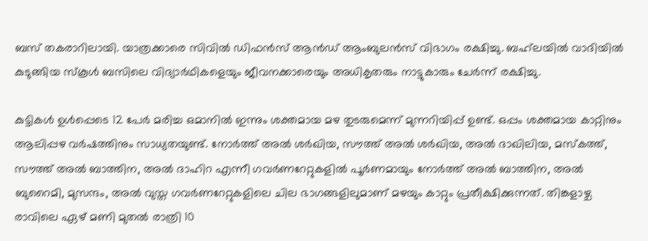ബസ് തകരാറിലായി. യാത്രക്കാരെ സിവിൽ ഡിഫൻസ് ആൻഡ് ആംബുലൻസ് വിഭാഗം രക്ഷിച്ചു. ബഹ്‌ലയിൽ വാദിയിൽ കുടുങ്ങിയ സ്കൂൾ ബസിലെ വിദ്യാർഥികളെയും ജീവനക്കാരെയും അധികൃതരും നാട്ടുകാരും ചേർന്ന് രക്ഷിച്ചു.

കുട്ടികൾ ഉൾപ്പെടെ 12 പേർ മരിച്ച ഒമാനിൽ ഇന്നും ശക്തമായ മഴ തുടരുമെന്ന് മുന്നറിയിപ്പ് ഉണ്ട്. ഒപ്പം ശക്തമായ കാറ്റിനും ആലിപ്പഴ വ‍ർഷത്തിനും സാധ്യതയുണ്ട്. നോർത്ത് അൽ ശർഖിയ, സൗത്ത് അൽ ശർഖിയ, അൽ ദാഖിലിയ, മസ്‍കത്ത്, സൗത്ത് അൽ ബാത്തിന, അൽ ദാഹിറ എന്നീ ഗവ‍ർണറേറ്റുകളിൽ പൂർണമായും നോർത്ത് അൽ ബാത്തിന, അൽ ബുറൈമി, മുസന്ദം, അൽ വുസ്ത ഗവർണറേറ്റുകളിലെ ചില ഭാഗങ്ങളിലുമാണ് മഴയും കാറ്റും പ്രതീക്ഷിക്കുന്നത്. തിങ്കളാഴ്ച രാവിലെ ഏഴ് മണി മുതൽ രാത്രി 10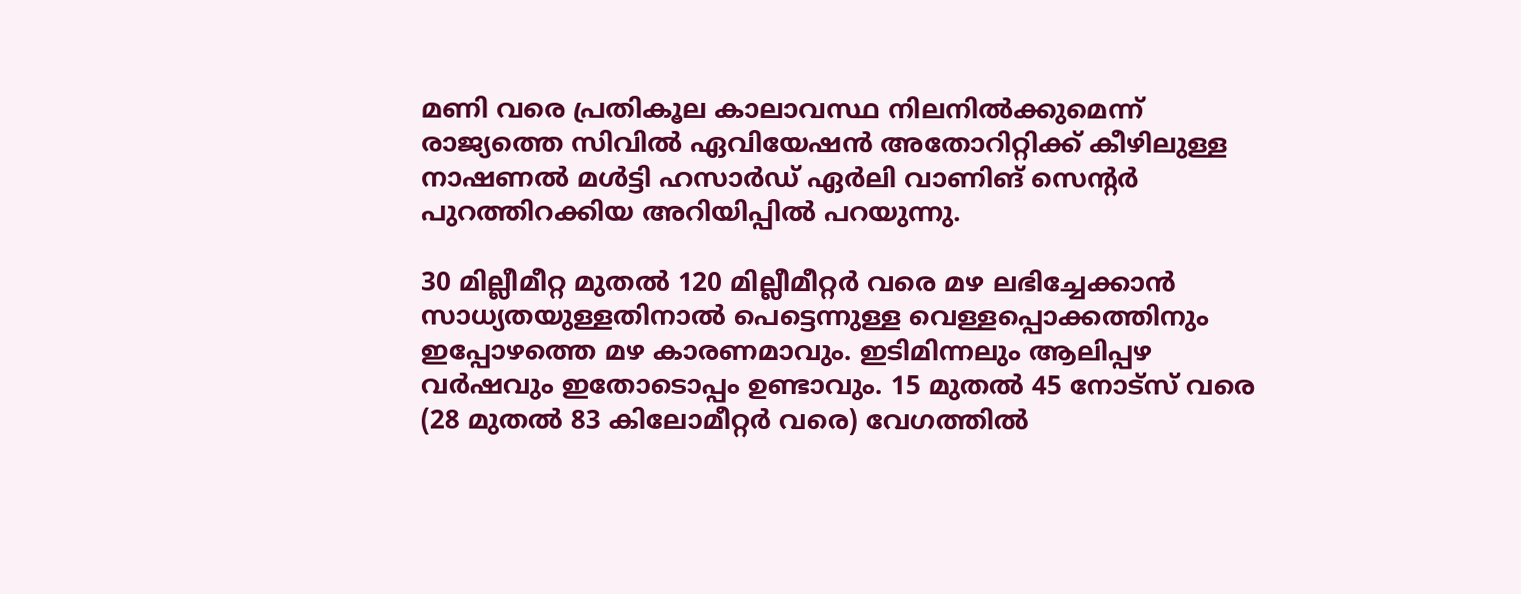മണി വരെ പ്രതികൂല കാലാവസ്ഥ നിലനിൽക്കുമെന്ന് രാജ്യത്തെ സിവിൽ ഏവിയേഷൻ അതോറിറ്റിക്ക് കീഴിലുള്ള നാഷണൽ മൾട്ടി ഹസാർഡ് ഏർലി വാണിങ് സെന്റർ പുറത്തിറക്കിയ അറിയിപ്പിൽ പറയുന്നു.

30 മില്ലീമീറ്റ‍ മുതൽ 120 മില്ലീമീറ്റർ വരെ മഴ ലഭിച്ചേക്കാൻ സാധ്യതയുള്ളതിനാൽ പെട്ടെന്നുള്ള വെള്ളപ്പൊക്കത്തിനും ഇപ്പോഴത്തെ മഴ കാരണമാവും. ഇടിമിന്നലും ആലിപ്പഴ വ‍ർഷവും ഇതോടൊപ്പം ഉണ്ടാവും. 15 മുതൽ 45 നോട്സ് വരെ (28 മുതൽ 83 കിലോമീറ്റ‍ർ വരെ) വേഗത്തിൽ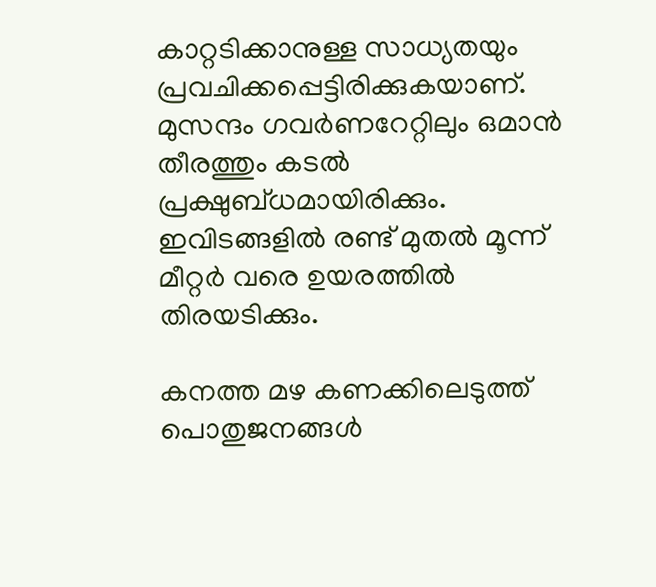കാറ്റടിക്കാനുള്ള സാധ്യതയും പ്രവചിക്കപ്പെട്ടിരിക്കുകയാണ്. മുസന്ദം ഗവർണറേറ്റിലും ഒമാൻ തീരത്തും കടൽ പ്രക്ഷുബ്ധമായിരിക്കും. ഇവിടങ്ങളിൽ രണ്ട് മുതൽ മൂന്ന് മീറ്റർ വരെ ഉയരത്തിൽ തിരയടിക്കും.

കനത്ത മഴ കണക്കിലെടുത്ത് പൊതുജനങ്ങൾ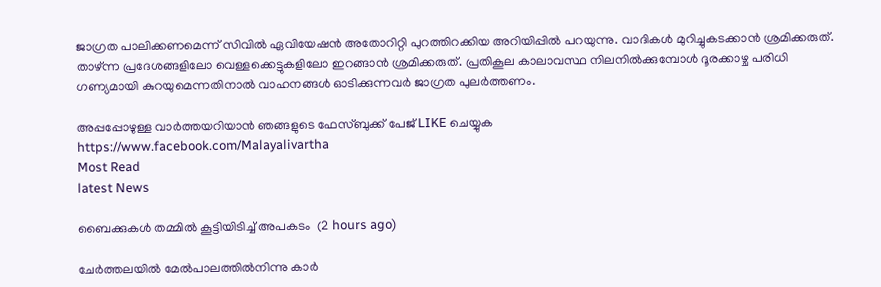ജാഗ്രത പാലിക്കണമെന്ന് സിവിൽ ഏവിയേഷൻ അതോറിറ്റി പുറത്തിറക്കിയ അറിയിപ്പിൽ പറയുന്നു. വാദികൾ മുറിച്ചുകടക്കാൻ ശ്രമിക്കരുത്. താഴ്ന്ന പ്രദേശങ്ങളിലോ വെള്ളക്കെട്ടുകളിലോ ഇറങ്ങാൻ ശ്രമിക്കരുത്. പ്രതികൂല കാലാവസ്ഥ നിലനിൽക്കുമ്പോൾ ദൂരക്കാഴ്ച പരിധി ഗണ്യമായി കുറയുമെന്നതിനാൽ വാഹനങ്ങൾ ഓടിക്കുന്നവ‍ർ ജാഗ്രത പുല‍ർത്തണം.

അപ്പപ്പോഴുള്ള വാര്‍ത്തയറിയാന്‍ ഞങ്ങളുടെ ഫേസ്‌ബുക്ക്‌ പേജ് LIKE ചെയ്യുക
https://www.facebook.com/Malayalivartha
Most Read
latest News

ബൈക്കുകള്‍ തമ്മില്‍ കൂട്ടിയിടിച്ച് അപകടം  (2 hours ago)

ചേര്‍ത്തലയില്‍ മേല്‍പാലത്തില്‍നിന്നു കാര്‍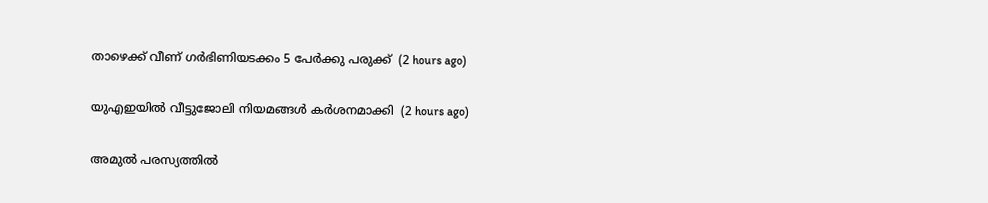താഴെക്ക് വീണ് ഗര്‍ഭിണിയടക്കം 5 പേര്‍ക്കു പരുക്ക്  (2 hours ago)

യുഎഇയില്‍ വീട്ടുജോലി നിയമങ്ങള്‍ കര്‍ശനമാക്കി  (2 hours ago)

അമുല്‍ പരസ്യത്തില്‍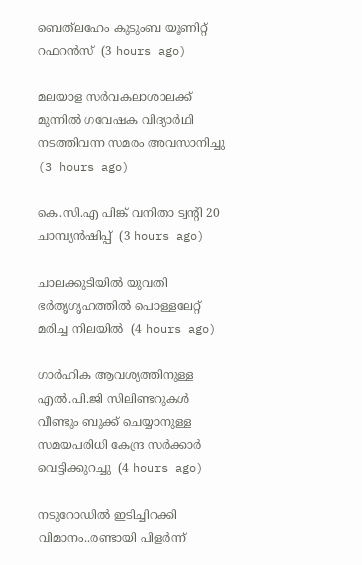ബെത്‌ലഹേം കുടുംബ യൂണിറ്റ് റഫറന്‍സ്  (3 hours ago)

മലയാള സര്‍വകലാശാലക്ക് മുന്നില്‍ ഗവേഷക വിദ്യാര്‍ഥി നടത്തിവന്ന സമരം അവസാനിച്ചു  (3 hours ago)

കെ.സി.എ പിങ്ക് വനിതാ ട്വന്റി 20 ചാമ്പ്യന്‍ഷിപ്പ്  (3 hours ago)

ചാലക്കുടിയില്‍ യുവതി ഭര്‍തൃഗൃഹത്തില്‍ പൊള്ളലേറ്റ് മരിച്ച നിലയില്‍  (4 hours ago)

ഗാർഹിക ആവശ്യത്തിനുള്ള എൽ.പി.ജി സിലിണ്ടറുകൾ വീണ്ടും ബുക്ക് ചെയ്യാനുള്ള സമയപരിധി കേന്ദ്ര സർക്കാർ വെട്ടിക്കുറച്ചു  (4 hours ago)

നടുറോഡിൽ ഇടിച്ചിറക്കി വിമാനം..രണ്ടായി പിളർന്ന്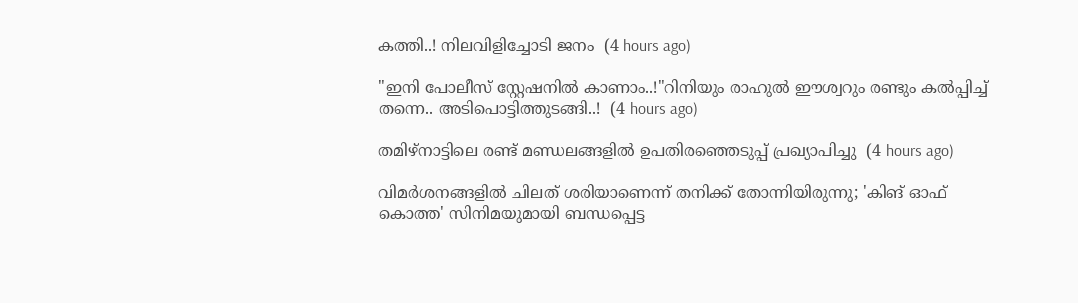കത്തി..! നിലവിളിച്ചോടി ജനം  (4 hours ago)

"ഇനി പോലീസ് സ്റ്റേഷനിൽ കാണാം..!"റിനിയും രാഹുൽ ഈശ്വറും രണ്ടും കൽപ്പിച്ച് തന്നെ.. അടിപൊട്ടിത്തുടങ്ങി..!  (4 hours ago)

തമിഴ്‌നാട്ടിലെ രണ്ട് മണ്ഡലങ്ങളില്‍ ഉപതിരഞ്ഞെടുപ്പ് പ്രഖ്യാപിച്ചു  (4 hours ago)

വിമര്‍ശനങ്ങളില്‍ ചിലത് ശരിയാണെന്ന് തനിക്ക് തോന്നിയിരുന്നു; 'കിങ് ഓഫ് കൊത്ത' സിനിമയുമായി ബന്ധപ്പെട്ട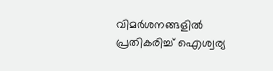വിമര്‍ശനങ്ങളില്‍ പ്രതികരിച്ച് ഐശ്വര്യ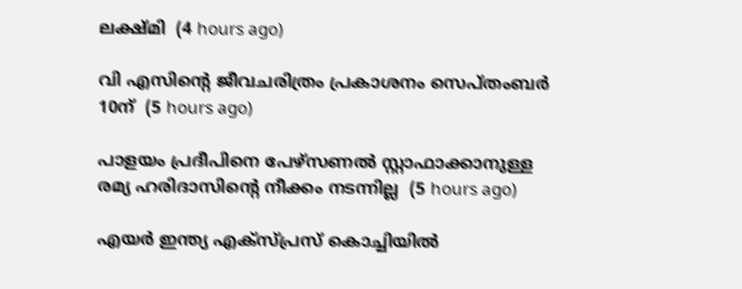ലക്ഷ്മി  (4 hours ago)

വി എസിന്റെ ജീവചരിത്രം പ്രകാശനം സെപ്തംബര്‍ 10ന്  (5 hours ago)

പാളയം പ്രദീപിനെ പേഴ്‌സണല്‍ സ്റ്റാഫാക്കാനുള്ള രമ്യ ഹരിദാസിന്റെ നീക്കം നടന്നില്ല  (5 hours ago)

എയര്‍ ഇന്ത്യ എക്‌സ്പ്രസ് കൊച്ചിയില്‍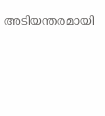അടിയന്തരമായി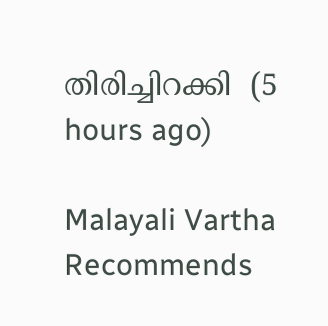തിരിച്ചിറക്കി  (5 hours ago)

Malayali Vartha Recommends